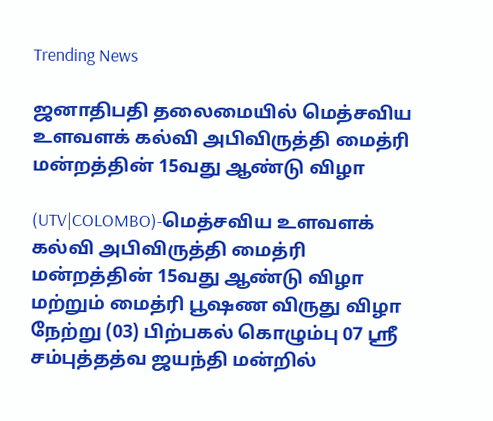Trending News

ஜனாதிபதி தலைமையில் மெத்சவிய உளவளக் கல்வி அபிவிருத்தி மைத்ரி மன்றத்தின் 15வது ஆண்டு விழா

(UTV|COLOMBO)-மெத்சவிய உளவளக் கல்வி அபிவிருத்தி மைத்ரி மன்றத்தின் 15வது ஆண்டு விழா மற்றும் மைத்ரி பூஷண விருது விழா நேற்று (03) பிற்பகல் கொழும்பு 07 ஸ்ரீ சம்புத்தத்வ ஜயந்தி மன்றில்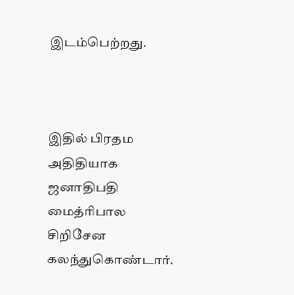இடம்பெற்றது.



இதில் பிரதம அதிதியாக ஜனாதிபதி மைத்ரிபால சிறிசேன கலந்துகொண்டார்.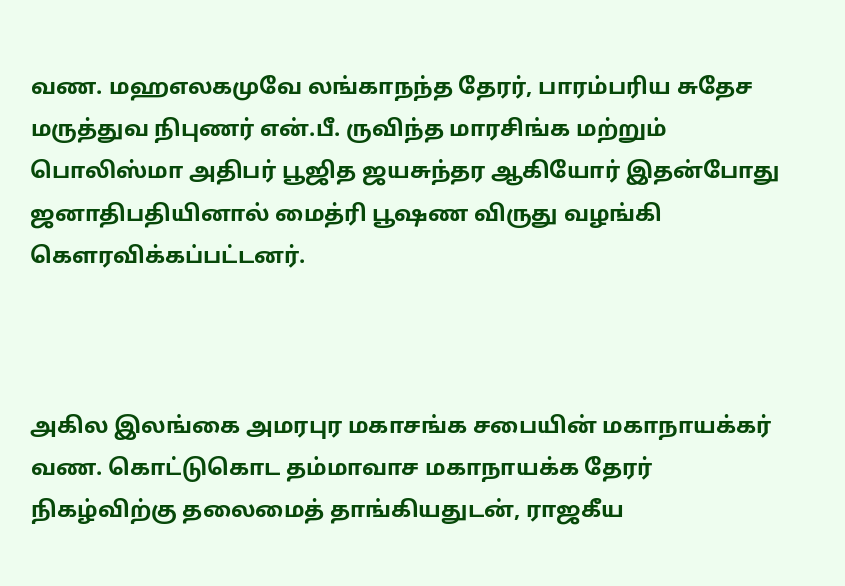வண. மஹஎலகமுவே லங்காநந்த தேரர், பாரம்பரிய சுதேச மருத்துவ நிபுணர் என்.பீ. ருவிந்த மாரசிங்க மற்றும் பொலிஸ்மா அதிபர் பூஜித ஜயசுந்தர ஆகியோர் இதன்போது ஜனாதிபதியினால் மைத்ரி பூஷண விருது வழங்கி கௌரவிக்கப்பட்டனர்.



அகில இலங்கை அமரபுர மகாசங்க சபையின் மகாநாயக்கர் வண. கொட்டுகொட தம்மாவாச மகாநாயக்க தேரர் நிகழ்விற்கு தலைமைத் தாங்கியதுடன், ராஜகீய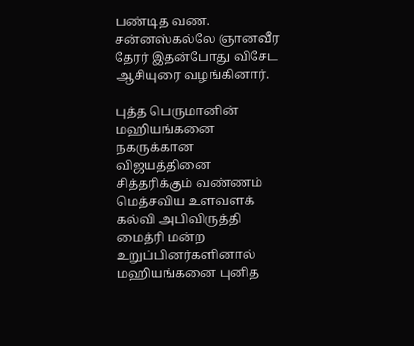பண்டித வண. சன்னஸ்கல்லே ஞானவீர தேரர் இதன்போது விசேட ஆசியுரை வழங்கினார்.

புத்த பெருமானின் மஹியங்கனை நகருக்கான விஜயத்தினை சித்தரிக்கும் வண்ணம் மெத்சவிய உளவளக் கல்வி அபிவிருத்தி மைத்ரி மன்ற உறுப்பினர்களினால் மஹியங்கனை புனித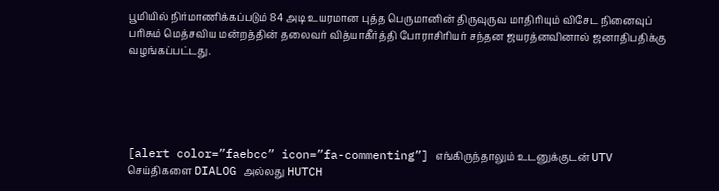பூமியில் நிர்மாணிக்கப்படும் 84 அடி உயரமான புத்த பெருமானின் திருவுருவ மாதிரியும் விசேட நினைவுப் பரிசும் மெத்சவிய மன்றத்தின் தலைவர் வித்யாகீர்த்தி போராசிரியர் சந்தன ஜயரத்னவினால் ஜனாதிபதிக்கு வழங்கப்பட்டது.





[alert color=”faebcc” icon=”fa-commenting”] எங்கிருந்தாலும் உடனுக்குடன் UTV செய்திகளை DIALOG அல்லது HUTCH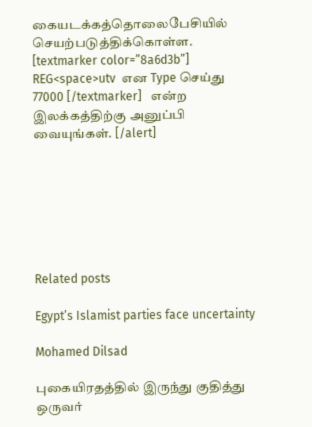கையடக்கத்தொலைபேசியில் செயற்படுத்திக்கொள்ள. [textmarker color=”8a6d3b”] REG<space>utv  என Type செய்து 77000 [/textmarker]   என்ற இலக்கத்திற்கு அனுப்பி வையுங்கள். [/alert]







Related posts

Egypt’s Islamist parties face uncertainty

Mohamed Dilsad

புகையிரதத்தில் இருந்து குதித்து ஒருவர்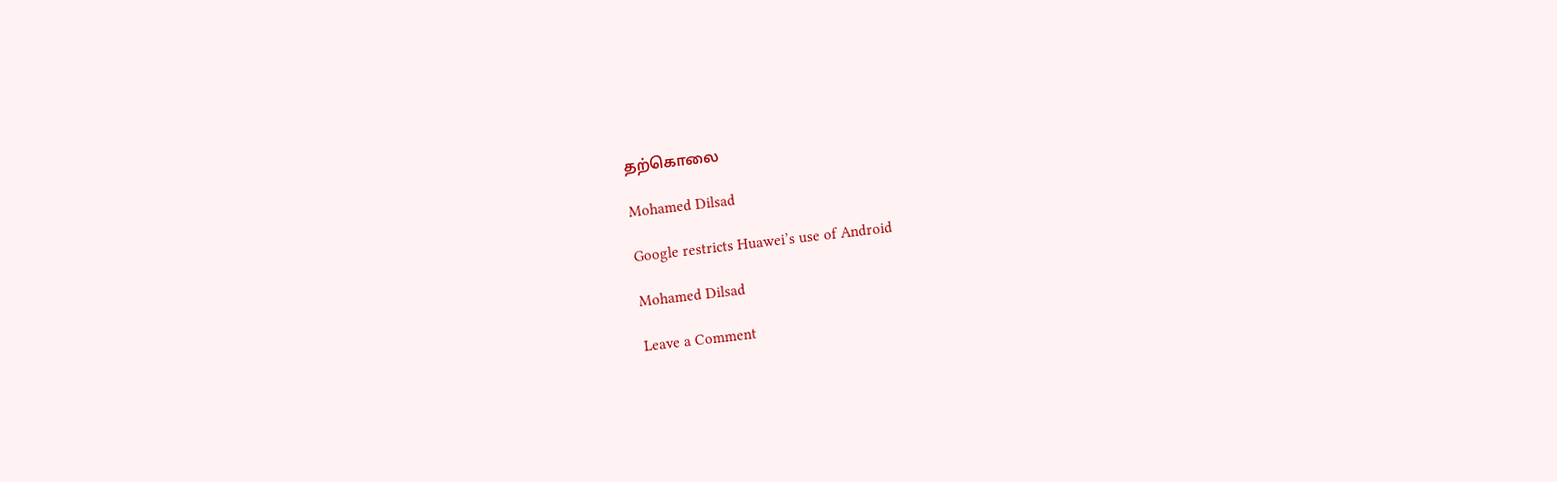தற்கொலை

Mohamed Dilsad

Google restricts Huawei’s use of Android

Mohamed Dilsad

Leave a Comment